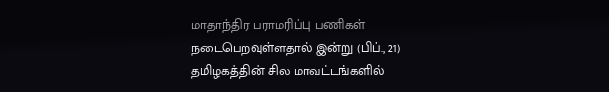மாதாந்திர பராமரிப்பு பணிகள் நடைபெறவுள்ளதால் இன்று (பிப்., 21) தமிழகத்தின் சில மாவட்டங்களில்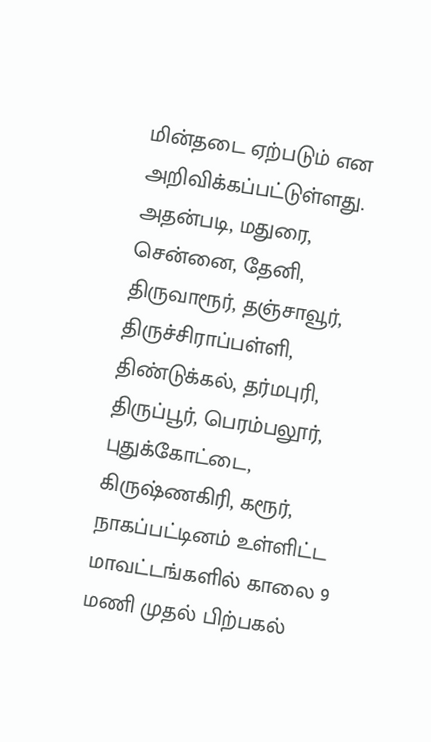மின்தடை ஏற்படும் என அறிவிக்கப்பட்டுள்ளது. அதன்படி, மதுரை, சென்னை, தேனி, திருவாரூர், தஞ்சாவூர், திருச்சிராப்பள்ளி, திண்டுக்கல், தர்மபுரி, திருப்பூர், பெரம்பலூர், புதுக்கோட்டை, கிருஷ்ணகிரி, கரூர், நாகப்பட்டினம் உள்ளிட்ட மாவட்டங்களில் காலை 9 மணி முதல் பிற்பகல்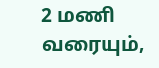2 மணி வரையும்,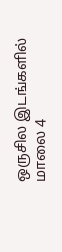ஒருசில இடங்களில் மாலை 4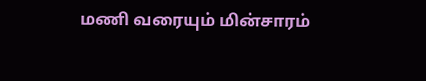மணி வரையும் மின்சாரம்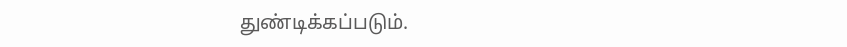துண்டிக்கப்படும்.